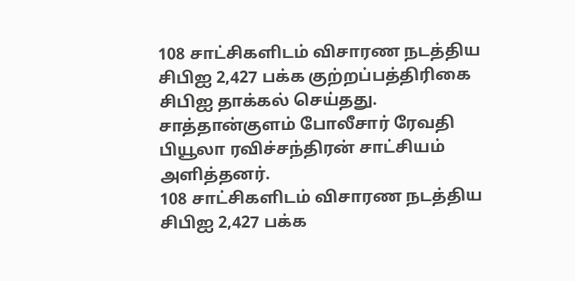108 சாட்சிகளிடம் விசாரண நடத்திய சிபிஐ 2,427 பக்க குற்றப்பத்திரிகை சிபிஐ தாக்கல் செய்தது.
சாத்தான்குளம் போலீசார் ரேவதி பியூலா ரவிச்சந்திரன் சாட்சியம் அளித்தனர்.
108 சாட்சிகளிடம் விசாரண நடத்திய சிபிஐ 2,427 பக்க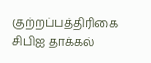குற்றப்பத்திரிகை சிபிஐ தாக்கல்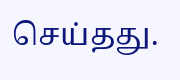செய்தது.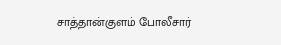சாத்தான்குளம் போலீசார்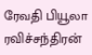ரேவதி பியூலா ரவிச்சந்திரன்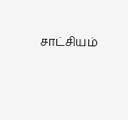சாட்சியம்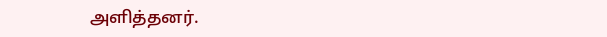அளித்தனர்.